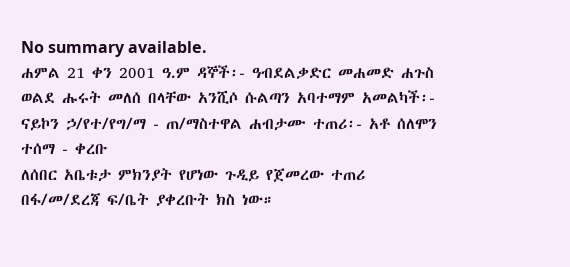No summary available.
ሐምል 21 ቀን 2001 ዓ.ም ዳኞች፡- ዓብደልቃድር መሐመድ ሐጉስ ወልደ ሑሩት መለሰ በላቸው አንሺሶ ሱልጣን አባተማም አመልካች፡- ናይኮን ኃ/የተ/የግ/ማ - ጠ/ማስተዋል ሐብታሙ ተጠሪ፡- አቶ ሰለሞን ተሰማ - ቀረቡ
ለሰበር አቤቱታ ምክንያት የሆነው ጉዲይ የጀመረው ተጠሪ በፋ/መ/ደረጃ ፍ/ቤት ያቀረቡት ክስ ነው።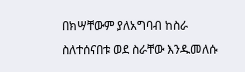በክሣቸውም ያለአግባብ ከስራ ስለተሰናበቱ ወደ ስራቸው እንዱመለሱ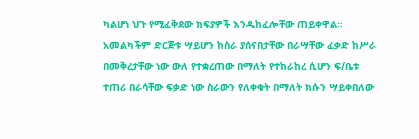ካልሆነ ህጉ የሚፈቅደው ክፍያዎች እንዱከፈሎቸው ጠይቀዋል። አመልካችም ድርጅቱ ሣይሆን ከስራ ያሰናበታቸው በራሣቸው ፈቃድ ከሥራ በመቅረታቸው ነው ውለ የተቋረጠው በማለት የተከራከረ ሲሆን ፍ/ቤቱ ተጠሪ በራሳቸው ፍቃድ ነው ስራውን የለቀቁት በማለት ክሱን ሣይቀበለው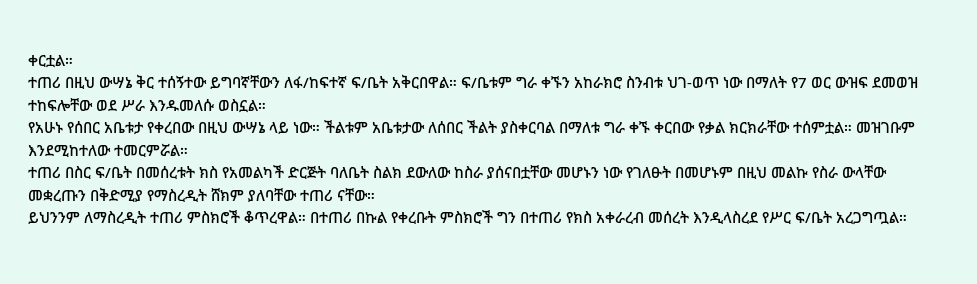ቀርቷል።
ተጠሪ በዚህ ውሣኔ ቅር ተሰኝተው ይግባኛቸውን ለፋ/ከፍተኛ ፍ/ቤት አቅርበዋል። ፍ/ቤቱም ግራ ቀኙን አከራክሮ ስንብቱ ህገ-ወጥ ነው በማለት የ7 ወር ውዝፍ ደመወዝ ተከፍሎቸው ወደ ሥራ እንዱመለሱ ወስኗል።
የአሁኑ የሰበር አቤቱታ የቀረበው በዚህ ውሣኔ ላይ ነው። ችልቱም አቤቱታው ለሰበር ችልት ያስቀርባል በማለቱ ግራ ቀኙ ቀርበው የቃል ክርክራቸው ተሰምቷል። መዝገቡም እንደሚከተለው ተመርምሯል።
ተጠሪ በስር ፍ/ቤት በመሰረቱት ክስ የአመልካች ድርጅት ባለቤት ስልክ ደውለው ከስራ ያሰናበቷቸው መሆኑን ነው የገለፁት በመሆኑም በዚህ መልኩ የስራ ውላቸው መቋረጡን በቅድሚያ የማስረዲት ሸክም ያለባቸው ተጠሪ ናቸው።
ይህንንም ለማስረዲት ተጠሪ ምስክሮች ቆጥረዋል። በተጠሪ በኩል የቀረቡት ምስክሮች ግን በተጠሪ የክስ አቀራረብ መሰረት እንዲላስረደ የሥር ፍ/ቤት አረጋግጧል።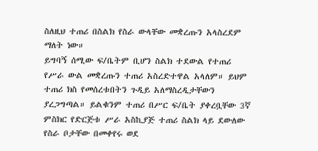ስለዚህ ተጠሪ በስልክ የስራ ውላቸው መቋረጡን አላስረደም ማለት ነው።
ይግባኝ ሰሚው ፍ/ቤትም ቢሆን ስልክ ተደውል የተጠሪ የሥራ ውል መቋረጡን ተጠሪ አስረድተዋል አላለም። ይህም ተጠሪ ክስ የመሰረቱበትን ጉዲይ አለማስረዲታቸውን ያረጋግጣል። ይልቁንም ተጠሪ በሥር ፍ/ቤት ያቀረቧቸው 3ኛ ምስክር የድርጅቱ ሥራ አስኪያጅ ተጠሪ ስልክ ላይ ደውለው የስራ ቦታቸው በመቀየሩ ወደ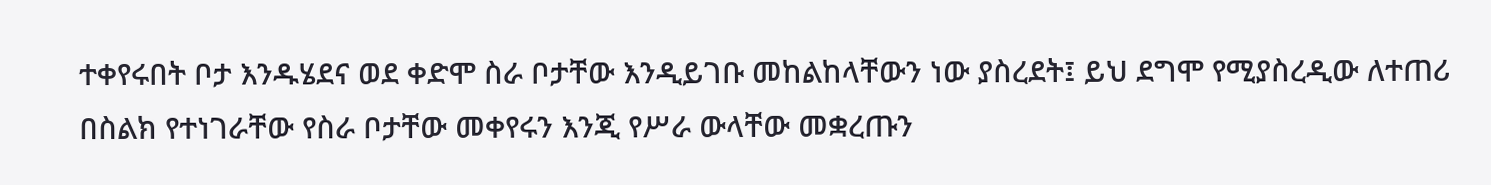ተቀየሩበት ቦታ እንዱሄደና ወደ ቀድሞ ስራ ቦታቸው እንዲይገቡ መከልከላቸውን ነው ያስረደት፤ ይህ ደግሞ የሚያስረዲው ለተጠሪ በስልክ የተነገራቸው የስራ ቦታቸው መቀየሩን እንጂ የሥራ ውላቸው መቋረጡን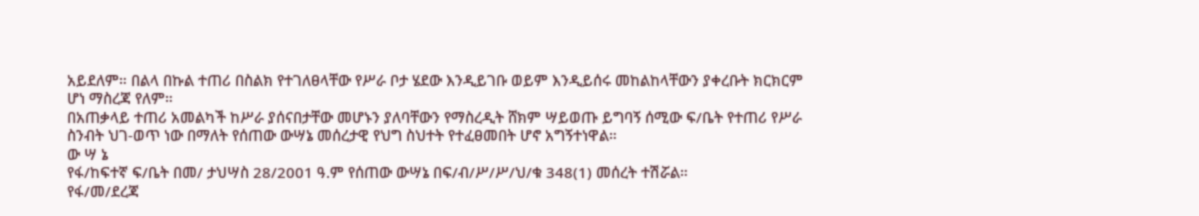አይደለም። በልላ በኩል ተጠሪ በስልክ የተገለፀላቸው የሥራ ቦታ ሄደው እንዲይገቡ ወይም እንዲይሰሩ መከልከላቸውን ያቀረቡት ክርክርም ሆነ ማስረጃ የለም።
በአጠቃላይ ተጠሪ አመልካች ከሥራ ያሰናበታቸው መሆኑን ያለባቸውን የማስረዲት ሸክም ሣይወጡ ይግባኝ ሰሚው ፍ/ቤት የተጠሪ የሥራ ስንብት ህገ-ወጥ ነው በማለት የሰጠው ውሣኔ መሰረታዊ የህግ ስህተት የተፈፀመበት ሆኖ አግኝተነዋል።
ው ሣ ኔ
የፋ/ከፍተኛ ፍ/ቤት በመ/ ታህሣስ 28/2001 ዓ.ም የሰጠው ውሣኔ በፍ/ብ/ሥ/ሥ/ህ/ቁ 348(1) መሰረት ተሽሯል።
የፋ/መ/ደረጃ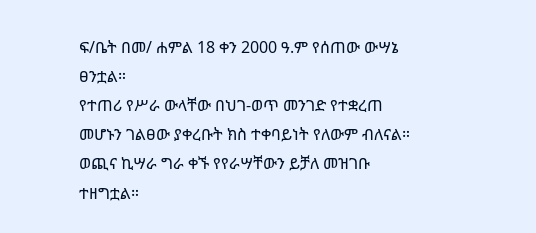ፍ/ቤት በመ/ ሐምል 18 ቀን 2000 ዓ.ም የሰጠው ውሣኔ ፀንቷል።
የተጠሪ የሥራ ውላቸው በህገ-ወጥ መንገድ የተቋረጠ መሆኑን ገልፀው ያቀረቡት ክስ ተቀባይነት የለውም ብለናል።
ወጪና ኪሣራ ግራ ቀኙ የየራሣቸውን ይቻለ መዝገቡ ተዘግቷል።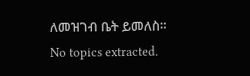ለመዝገብ ቤት ይመለስ።
No topics extracted.